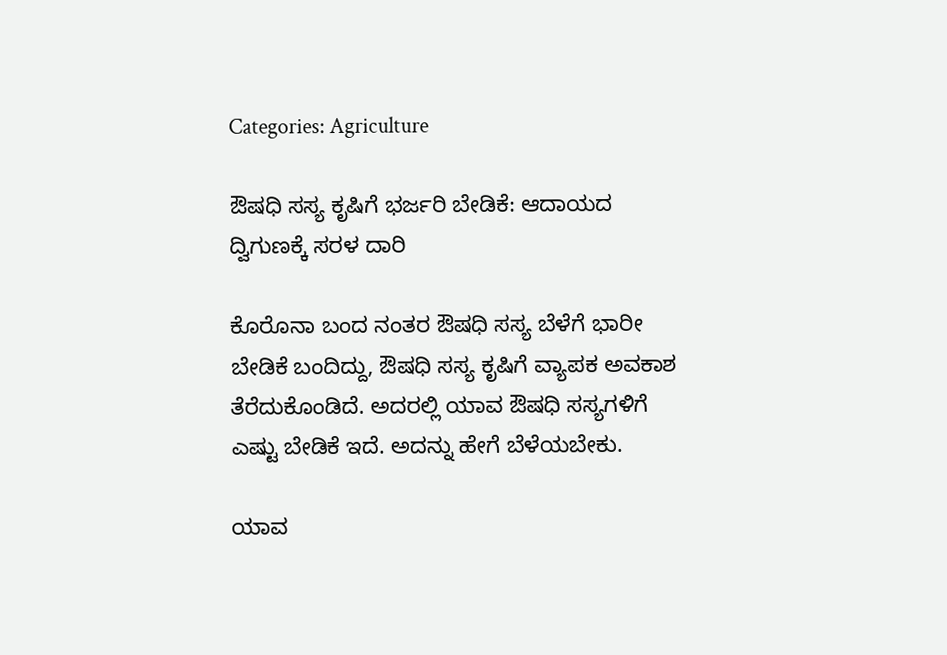Categories: Agriculture

ಔಷಧಿ ಸಸ್ಯ ಕೃಷಿಗೆ ಭರ್ಜರಿ ಬೇಡಿಕೆ: ಆದಾಯದ ದ್ವಿಗುಣಕ್ಕೆ ಸರಳ ದಾರಿ

ಕೊರೊನಾ ಬಂದ ನಂತರ ಔಷಧಿ ಸಸ್ಯ ಬೆಳೆಗೆ ಭಾರೀ ಬೇಡಿಕೆ ಬಂದಿದ್ದು, ಔಷಧಿ ಸಸ್ಯ ಕೃಷಿಗೆ ವ್ಯಾಪಕ ಅವಕಾಶ ತೆರೆದುಕೊಂಡಿದೆ. ಅದರಲ್ಲಿ ಯಾವ ಔಷಧಿ ಸಸ್ಯಗಳಿಗೆ ಎಷ್ಟು ಬೇಡಿಕೆ ಇದೆ. ಅದನ್ನು ಹೇಗೆ ಬೆಳೆಯಬೇಕು.

ಯಾವ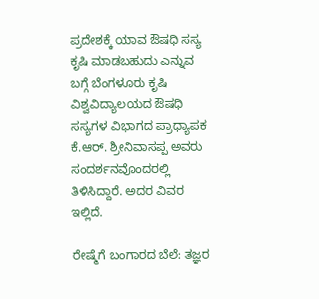ಪ್ರದೇಶಕ್ಕೆ ಯಾವ ಔಷಧಿ ಸಸ್ಯ ಕೃಷಿ ಮಾಡಬಹುದು ಎನ್ನುವ ಬಗ್ಗೆ ಬೆಂಗಳೂರು ಕೃಷಿ ವಿಶ್ವವಿದ್ಯಾಲಯದ ಔಷಧಿ ಸಸ್ಯಗಳ ವಿಭಾಗದ ಪ್ರಾಧ್ಯಾಪಕ ಕೆ.ಆರ್. ಶ್ರೀನಿವಾಸಪ್ಪ ಅವರು ಸಂದರ್ಶನವೊಂದರಲ್ಲಿ ತಿಳಿಸಿದ್ದಾರೆ. ಅದರ ವಿವರ ಇಲ್ಲಿದೆ.

ರೇಷ್ಮೆಗೆ ಬಂಗಾರದ ಬೆಲೆ: ತಜ್ಞರ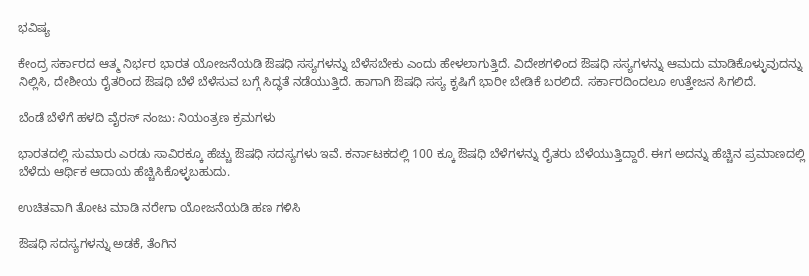ಭವಿಷ್ಯ

ಕೇಂದ್ರ ಸರ್ಕಾರದ ಆತ್ಮ ನಿರ್ಭರ ಭಾರತ ಯೋಜನೆಯಡಿ ಔಷಧಿ ಸಸ್ಯಗಳನ್ನು ಬೆಳೆಸಬೇಕು ಎಂದು ಹೇಳಲಾಗುತ್ತಿದೆ. ವಿದೇಶಗಳಿಂದ ಔಷಧಿ ಸಸ್ಯಗಳನ್ನು ಆಮದು ಮಾಡಿಕೊಳ್ಳುವುದನ್ನು ನಿಲ್ಲಿಸಿ, ದೇಶೀಯ ರೈತರಿಂದ ಔಷಧಿ ಬೆಳೆ ಬೆಳೆಸುವ ಬಗ್ಗೆ ಸಿದ್ಧತೆ ನಡೆಯುತ್ತಿದೆ. ಹಾಗಾಗಿ ಔಷಧಿ ಸಸ್ಯ ಕೃಷಿಗೆ ಭಾರೀ ಬೇಡಿಕೆ ಬರಲಿದೆ. ಸರ್ಕಾರದಿಂದಲೂ ಉತ್ತೇಜನ ಸಿಗಲಿದೆ.

ಬೆಂಡೆ ಬೆಳೆಗೆ ಹಳದಿ ವೈರಸ್ ನಂಜು: ನಿಯಂತ್ರಣ ಕ್ರಮಗಳು

ಭಾರತದಲ್ಲಿ ಸುಮಾರು ಎರಡು ಸಾವಿರಕ್ಕೂ ಹೆಚ್ಚು ಔಷಧಿ ಸದಸ್ಯಗಳು ಇವೆ. ಕರ್ನಾಟಕದಲ್ಲಿ 100 ಕ್ಕೂ ಔಷಧಿ ಬೆಳೆಗಳನ್ನು ರೈತರು ಬೆಳೆಯುತ್ತಿದ್ದಾರೆ. ಈಗ ಅದನ್ನು ಹೆಚ್ಚಿನ ಪ್ರಮಾಣದಲ್ಲಿ ಬೆಳೆದು ಆರ್ಥಿಕ ಆದಾಯ ಹೆಚ್ಚಿಸಿಕೊಳ್ಳಬಹುದು.

ಉಚಿತವಾಗಿ ತೋಟ ಮಾಡಿ ನರೇಗಾ ಯೋಜನೆಯಡಿ ಹಣ ಗಳಿಸಿ

ಔಷಧಿ ಸದಸ್ಯಗಳನ್ನು ಅಡಕೆ, ತೆಂಗಿನ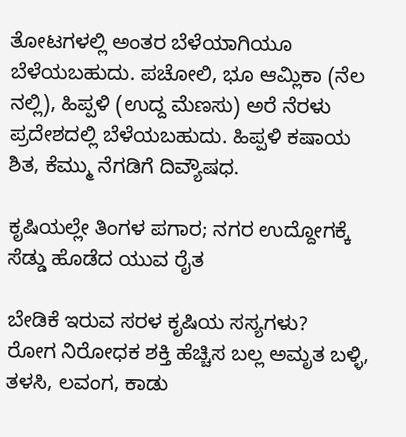ತೋಟಗಳಲ್ಲಿ ಅಂತರ ಬೆಳೆಯಾಗಿಯೂ ಬೆಳೆಯಬಹುದು. ಪಚೋಲಿ, ಭೂ ಆಮ್ಲಿಕಾ (ನೆಲ ನಲ್ಲಿ), ಹಿಪ್ಪಳಿ (ಉದ್ದ ಮೆಣಸು) ಅರೆ ನೆರಳು ಪ್ರದೇಶದಲ್ಲಿ ಬೆಳೆಯಬಹುದು. ಹಿಪ್ಪಳಿ ಕಷಾಯ ಶಿತ, ಕೆಮ್ಮು ನೆಗಡಿಗೆ ದಿವ್ಯೌಷಧ.

ಕೃಷಿಯಲ್ಲೇ ತಿಂಗಳ ಪಗಾರ; ನಗರ ಉದ್ದೋಗಕ್ಕೆ ಸೆಡ್ಡು ಹೊಡೆದ ಯುವ ರೈತ

ಬೇಡಿಕೆ ಇರುವ ಸರಳ ಕೃಷಿಯ ಸಸ್ಯಗಳು?
ರೋಗ ನಿರೋಧಕ ಶಕ್ತಿ ಹೆಚ್ಚಿಸ ಬಲ್ಲ ಅಮೃತ ಬಳ್ಳಿ, ತಳಸಿ, ಲವಂಗ, ಕಾಡು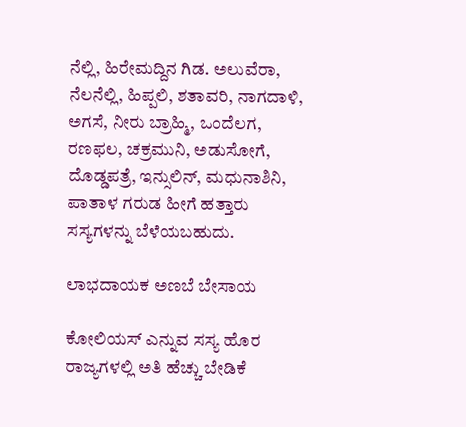ನೆಲ್ಲಿ, ಹಿರೇಮದ್ದಿನ ಗಿಡ. ಅಲುವೆರಾ, ನೆಲನೆಲ್ಲಿ, ಹಿಪ್ಪಲಿ, ಶತಾವರಿ, ನಾಗದಾಳಿ, ಅಗಸೆ, ನೀರು ಬ್ರಾಹ್ಮಿ, ಒಂದೆಲಗ, ರಣಫಲ, ಚಕ್ರಮುನಿ, ಅಡುಸೋಗೆ, ದೊಡ್ಡಪತ್ರೆ, ಇನ್ಸುಲಿನ್, ಮಧುನಾಶಿನಿ, ಪಾತಾಳ ಗರುಡ ಹೀಗೆ ಹತ್ತಾರು ಸಸ್ಯಗಳನ್ನು ಬೆಳೆಯಬಹುದು.

ಲಾಭದಾಯಕ ಅಣಬೆ ಬೇಸಾಯ

ಕೋಲಿಯಸ್ ಎನ್ನುವ ಸಸ್ಯ ಹೊರ ರಾಜ್ಯಗಳಲ್ಲಿ ಅತಿ ಹೆಚ್ಚು ಬೇಡಿಕೆ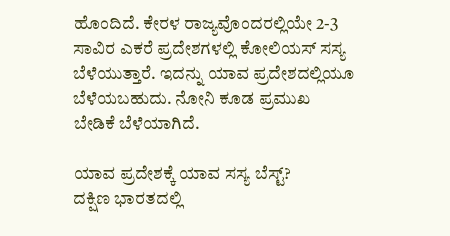ಹೊಂದಿದೆ. ಕೇರಳ ರಾಜ್ಯವೊಂದರಲ್ಲಿಯೇ 2-3 ಸಾವಿರ ಎಕರೆ ಪ್ರದೇಶಗಳಲ್ಲಿ ಕೋಲಿಯಸ್ ಸಸ್ಯ ಬೆಳೆಯುತ್ತಾರೆ. ಇದನ್ನು ಯಾವ ಪ್ರದೇಶದಲ್ಲಿಯೂ ಬೆಳೆಯಬಹುದು. ನೋನಿ ಕೂಡ ಪ್ರಮುಖ ಬೇಡಿಕೆ ಬೆಳೆಯಾಗಿದೆ.

ಯಾವ ಪ್ರದೇಶಕ್ಕೆ ಯಾವ ಸಸ್ಯ ಬೆಸ್ಟ್?
ದಕ್ಷಿಣ ಭಾರತದಲ್ಲಿ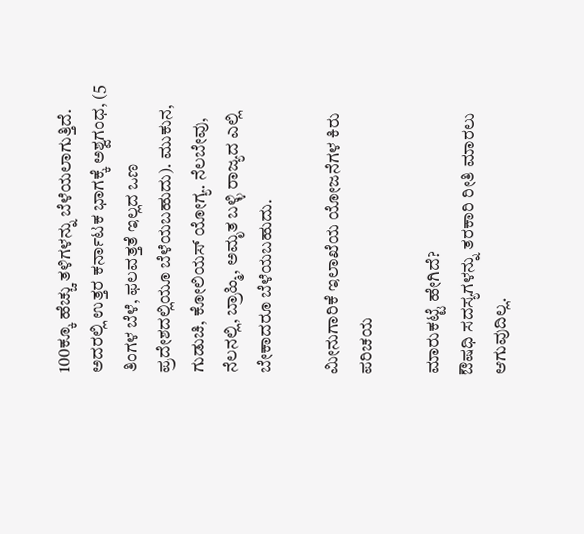100ಕ್ಕೂ ಹೆಚ್ಚು ತಳಿಗಳನ್ನು ಬೆಳೆಯಲಾಗುತ್ತಿದೆ. ಅದರಲ್ಲಿ ಉತ್ತರ ಕರ್ನಾಟಕ ಭಾಗಕ್ಕೆ ಅಶ್ವಗಂಧ, (5 ತಿಂಗಳ ಬೆಳೆ, ಫಲವತ್ತತೆ ಇಲ್ಲದ ಒಣ ಪ್ರದೇಶದಲ್ಲಿಯೂ ಬೆಳೆಯಬಹುದು). ಮುಕುನ, ಗುಡುಚಿ, ಕೋಲಿಯಸ್ ಯೋಗ್ಯ. ನೆಲಬೇವು, ನೆಲನಲ್ಲಿ, ಬ್ರಾಹ್ಮಿ, ಅಮೃತ ಬಳ್ಳಿ ರಾಜ್ಯದ ಎಲ್ಲಿ ಬೇಕಾದರೂ ಬೆಳೆಯಬಹುದು.

ಮೀನುಗಾರಿಕೆ ಇಲಾಖೆಯ ಯೋಜನೆಗಳ ಕಿರು ಪರಿಚಯ

ಮಾರುಕಟ್ಟೆ ಹೇಗಿದೆ?
ಔಷಧಿ ಸದಸ್ಯಗಳನ್ನು ತರಕಾರಿ ರೀತಿ ಮಾರಲು ಆಗುವುದಿಲ್ಲ.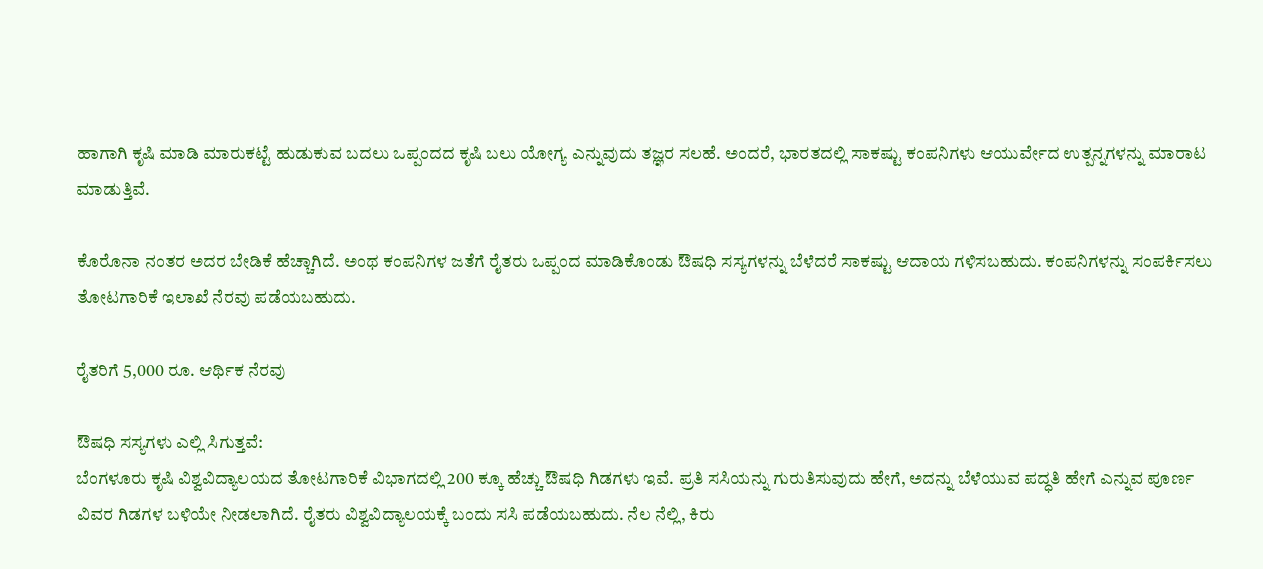ಹಾಗಾಗಿ ಕೃಷಿ ಮಾಡಿ ಮಾರುಕಟ್ಟೆ ಹುಡುಕುವ ಬದಲು ಒಪ್ಪಂದದ ಕೃಷಿ ಬಲು ಯೋಗ್ಯ ಎನ್ನುವುದು ತಜ್ಞರ ಸಲಹೆ. ಅಂದರೆ, ಭಾರತದಲ್ಲಿ ಸಾಕಷ್ಟು ಕಂಪನಿಗಳು ಆಯುರ್ವೇದ ಉತ್ಪನ್ನಗಳನ್ನು ಮಾರಾಟ ಮಾಡುತ್ತಿವೆ.

ಕೊರೊನಾ ನಂತರ ಅದರ ಬೇಡಿಕೆ ಹೆಚ್ಚಾಗಿದೆ. ಅಂಥ ಕಂಪನಿಗಳ ಜತೆಗೆ ರೈತರು ಒಪ್ಪಂದ ಮಾಡಿಕೊಂಡು ಔಷಧಿ ಸಸ್ಯಗಳನ್ನು ಬೆಳೆದರೆ ಸಾಕಷ್ಟು ಆದಾಯ ಗಳಿಸಬಹುದು. ಕಂಪನಿಗಳನ್ನು ಸಂಪರ್ಕಿಸಲು ತೋಟಗಾರಿಕೆ ಇಲಾಖೆ ನೆರವು ಪಡೆಯಬಹುದು.

ರೈತರಿಗೆ 5,000 ರೂ. ಆರ್ಥಿಕ ನೆರವು

ಔಷಧಿ ಸಸ್ಯಗಳು ಎಲ್ಲಿ ಸಿಗುತ್ತವೆ:
ಬೆಂಗಳೂರು ಕೃಷಿ ವಿಶ್ವವಿದ್ಯಾಲಯದ ತೋಟಗಾರಿಕೆ ವಿಭಾಗದಲ್ಲಿ 200 ಕ್ಕೂ ಹೆಚ್ಚು ಔಷಧಿ ಗಿಡಗಳು ಇವೆ. ಪ್ರತಿ ಸಸಿಯನ್ನು ಗುರುತಿಸುವುದು ಹೇಗೆ, ಅದನ್ನು ಬೆಳೆಯುವ ಪದ್ಧತಿ ಹೇಗೆ ಎನ್ನುವ ಪೂರ್ಣ ವಿವರ ಗಿಡಗಳ ಬಳಿಯೇ ನೀಡಲಾಗಿದೆ. ರೈತರು ವಿಶ್ವವಿದ್ಯಾಲಯಕ್ಕೆ ಬಂದು ಸಸಿ ಪಡೆಯಬಹುದು. ನೆಲ ನೆಲ್ಲಿ, ಕಿರು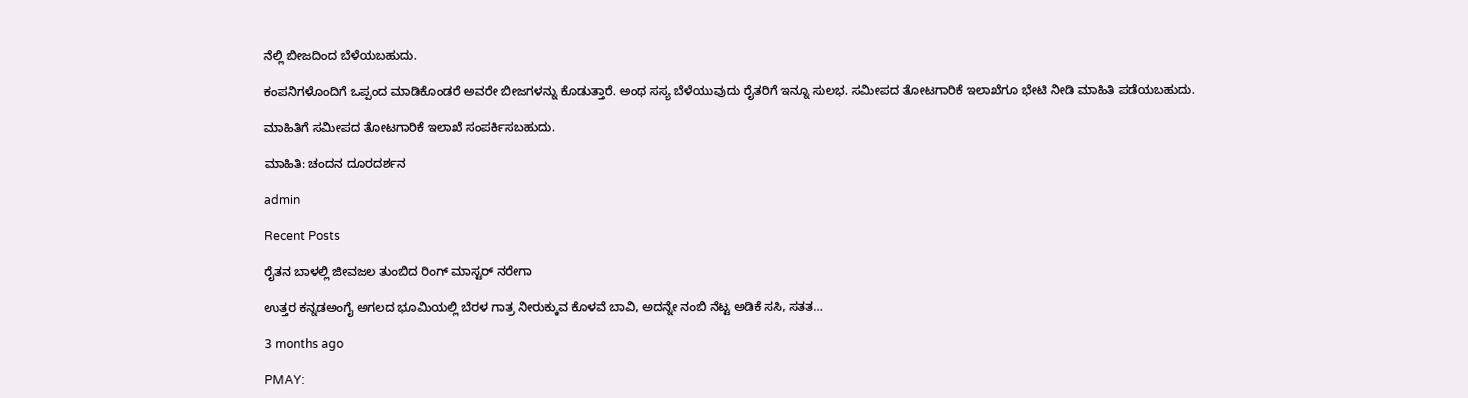ನೆಲ್ಲಿ ಬೀಜದಿಂದ ಬೆಳೆಯಬಹುದು.

ಕಂಪನಿಗಳೊಂದಿಗೆ ಒಪ್ಪಂದ ಮಾಡಿಕೊಂಡರೆ ಅವರೇ ಬೀಜಗಳನ್ನು ಕೊಡುತ್ತಾರೆ. ಅಂಥ ಸಸ್ಯ ಬೆಳೆಯುವುದು ರೈತರಿಗೆ ಇನ್ನೂ ಸುಲಭ. ಸಮೀಪದ ತೋಟಗಾರಿಕೆ ಇಲಾಖೆಗೂ ಭೇಟಿ ನೀಡಿ ಮಾಹಿತಿ ಪಡೆಯಬಹುದು.

ಮಾಹಿತಿಗೆ ಸಮೀಪದ ತೋಟಗಾರಿಕೆ ಇಲಾಖೆ ಸಂಪರ್ಕಿಸಬಹುದು.

ಮಾಹಿತಿ: ಚಂದನ ದೂರದರ್ಶನ

admin

Recent Posts

ರೈತನ ಬಾಳಲ್ಲಿ ಜೀವಜಲ ತುಂಬಿದ ರಿಂಗ್ ಮಾಸ್ಟರ್ ನರೇಗಾ

ಉತ್ತರ ಕನ್ನಡಅಂಗೈ ಅಗಲದ ಭೂಮಿಯಲ್ಲಿ ಬೆರಳ ಗಾತ್ರ ನೀರುಕ್ಕುವ ಕೊಳವೆ ಬಾವಿ, ಅದನ್ನೇ ನಂಬಿ ನೆಟ್ಟ ಅಡಿಕೆ ಸಸಿ, ಸತತ…

3 months ago

PMAY: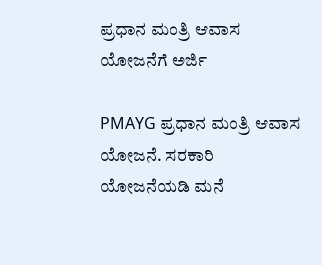ಪ್ರಧಾನ ಮಂತ್ರಿ ಆವಾಸ ಯೋಜನೆಗೆ ಅರ್ಜಿ

PMAYG ಪ್ರಧಾನ ಮಂತ್ರಿ ಆವಾಸ ಯೋಜನೆ. ಸರಕಾರಿ ಯೋಜನೆಯಡಿ ಮನೆ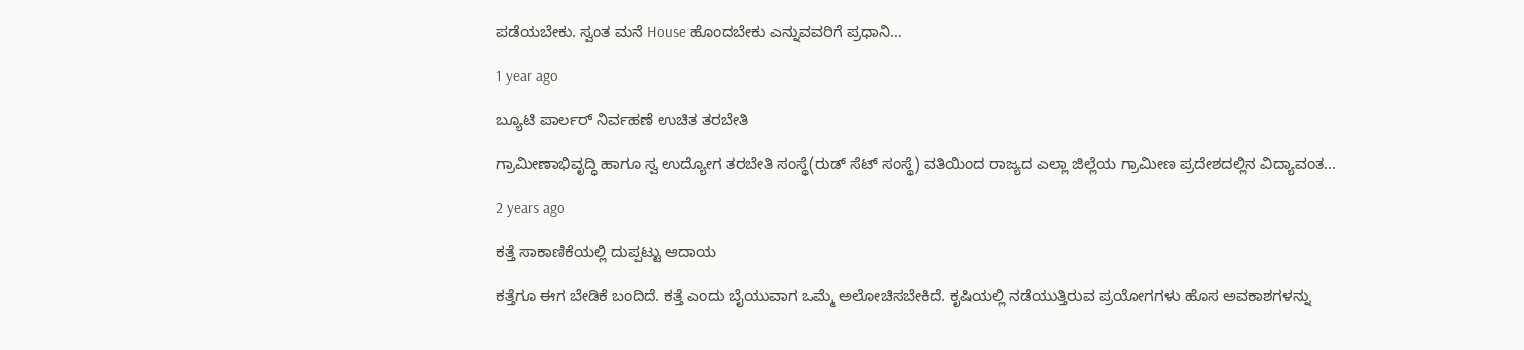ಪಡೆಯಬೇಕು. ಸ್ವಂತ ಮನೆ House ಹೊಂದಬೇಕು ಎನ್ನುವವರಿಗೆ ಪ್ರಧಾನಿ…

1 year ago

ಬ್ಯೂಟಿ ಪಾರ್ಲರ್ ನಿರ್ವಹಣೆ ಉಚಿತ ತರಬೇತಿ

ಗ್ರಾಮೀಣಾಭಿವೃದ್ಧಿ ಹಾಗೂ ಸ್ವ ಉದ್ಯೋಗ ತರಬೇತಿ ಸಂಸ್ಥೆ(ರುಡ್ ಸೆಟ್ ಸಂಸ್ಥೆ) ವತಿಯಿಂದ ರಾಜ್ಯದ ಎಲ್ಲಾ ಜಿಲ್ಲೆಯ ಗ್ರಾಮೀಣ ಪ್ರದೇಶದಲ್ಲಿನ ವಿದ್ಯಾವಂತ…

2 years ago

ಕತ್ತೆ ಸಾಕಾಣಿಕೆಯಲ್ಲಿ ದುಪ್ಪಟ್ಟು ಆದಾಯ

ಕತ್ತೆಗೂ ಈಗ ಬೇಡಿಕೆ ಬಂದಿದೆ. ಕತ್ತೆ ಎಂದು ಬೈಯುವಾಗ ಒಮ್ಮೆ ಅಲೋಚಿಸಬೇಕಿದೆ. ಕೃಷಿಯಲ್ಲಿ ನಡೆಯುತ್ತಿರುವ ಪ್ರಯೋಗಗಳು ಹೊಸ ಅವಕಾಶಗಳನ್ನು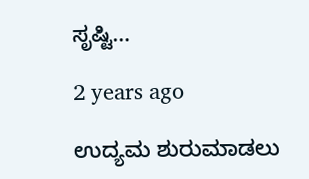ಸೃಷ್ಟಿ…

2 years ago

ಉದ್ಯಮ ಶುರುಮಾಡಲು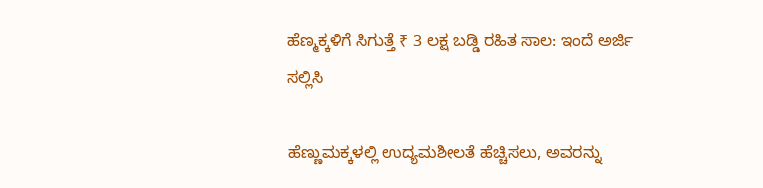ಹೆಣ್ಮಕ್ಕಳಿಗೆ ಸಿಗುತ್ತೆ ₹ 3 ಲಕ್ಷ ಬಡ್ಡಿ ರಹಿತ ಸಾಲ: ಇಂದೆ ಅರ್ಜಿ ಸಲ್ಲಿಸಿ

ಹೆಣ್ಣುಮಕ್ಕಳಲ್ಲಿ ಉದ್ಯಮಶೀಲತೆ ಹೆಚ್ಚಿಸಲು, ಅವರನ್ನು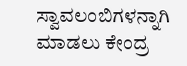ಸ್ವಾವಲಂಬಿಗಳನ್ನಾಗಿ ಮಾಡಲು ಕೇಂದ್ರ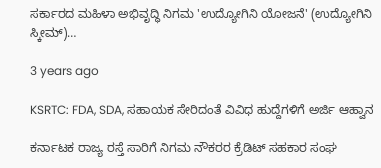ಸರ್ಕಾರದ ಮಹಿಳಾ ಅಭಿವೃದ್ಧಿ ನಿಗಮ 'ಉದ್ಯೋಗಿನಿ ಯೋಜನೆ' (ಉದ್ಯೋಗಿನಿ ಸ್ಕೀಮ್)…

3 years ago

KSRTC: FDA, SDA, ಸಹಾಯಕ ಸೇರಿದಂತೆ ವಿವಿಧ ಹುದ್ದೆಗಳಿಗೆ ಅರ್ಜಿ ಆಹ್ವಾನ

ಕರ್ನಾಟಕ ರಾಜ್ಯ ರಸ್ತೆ ಸಾರಿಗೆ ನಿಗಮ ನೌಕರರ ಕ್ರೆಡಿಟ್ ಸಹಕಾರ ಸಂಘ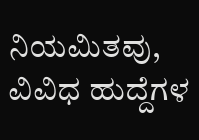ನಿಯಮಿತವು, ವಿವಿಧ ಹುದ್ದೆಗಳ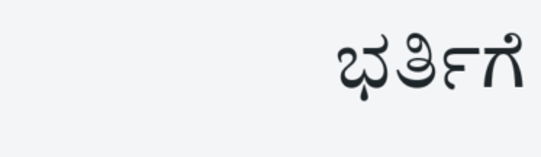ಭರ್ತಿಗೆ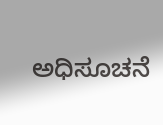ಅಧಿಸೂಚನೆ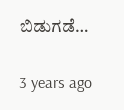ಬಿಡುಗಡೆ…

3 years ago